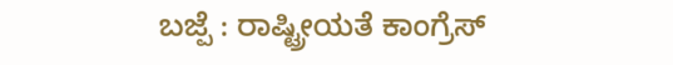ಬಜ್ಪೆ : ರಾಷ್ಟ್ರೀಯತೆ ಕಾಂಗ್ರೆಸ್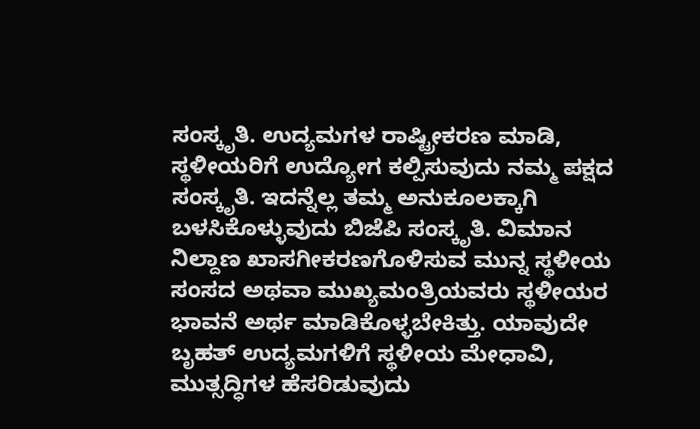ಸಂಸ್ಕೃತಿ. ಉದ್ಯಮಗಳ ರಾಷ್ಟ್ರೀಕರಣ ಮಾಡಿ, ಸ್ಥಳೀಯರಿಗೆ ಉದ್ಯೋಗ ಕಲ್ಪಿಸುವುದು ನಮ್ಮ ಪಕ್ಷದ ಸಂಸ್ಕೃತಿ. ಇದನ್ನೆಲ್ಲ ತಮ್ಮ ಅನುಕೂಲಕ್ಕಾಗಿ ಬಳಸಿಕೊಳ್ಳುವುದು ಬಿಜೆಪಿ ಸಂಸ್ಕೃತಿ. ವಿಮಾನ ನಿಲ್ದಾಣ ಖಾಸಗೀಕರಣಗೊಳಿಸುವ ಮುನ್ನ ಸ್ಥಳೀಯ ಸಂಸದ ಅಥವಾ ಮುಖ್ಯಮಂತ್ರಿಯವರು ಸ್ಥಳೀಯರ ಭಾವನೆ ಅರ್ಥ ಮಾಡಿಕೊಳ್ಳಬೇಕಿತ್ತು. ಯಾವುದೇ ಬೃಹತ್ ಉದ್ಯಮಗಳಿಗೆ ಸ್ಥಳೀಯ ಮೇಧಾವಿ, ಮುತ್ಸದ್ಧಿಗಳ ಹೆಸರಿಡುವುದು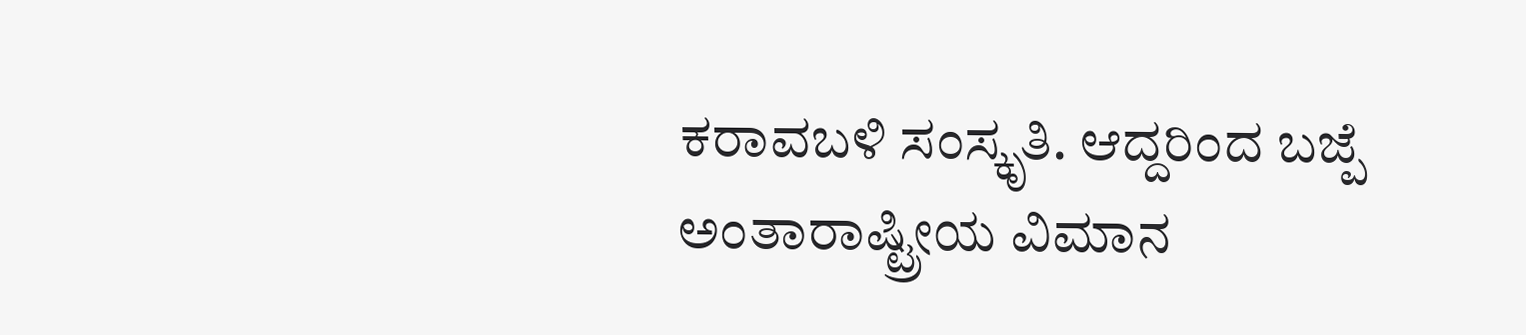ಕರಾವಬಳಿ ಸಂಸ್ಕೃತಿ. ಆದ್ದರಿಂದ ಬಜ್ಪೆ ಅಂತಾರಾಷ್ಟ್ರೀಯ ವಿಮಾನ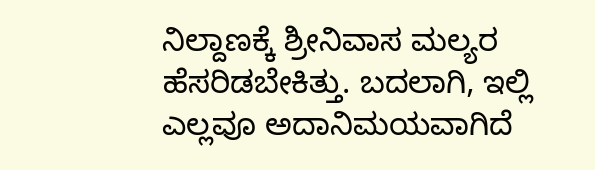ನಿಲ್ದಾಣಕ್ಕೆ ಶ್ರೀನಿವಾಸ ಮಲ್ಯರ ಹೆಸರಿಡಬೇಕಿತ್ತು. ಬದಲಾಗಿ, ಇಲ್ಲಿ ಎಲ್ಲವೂ ಅದಾನಿಮಯವಾಗಿದೆ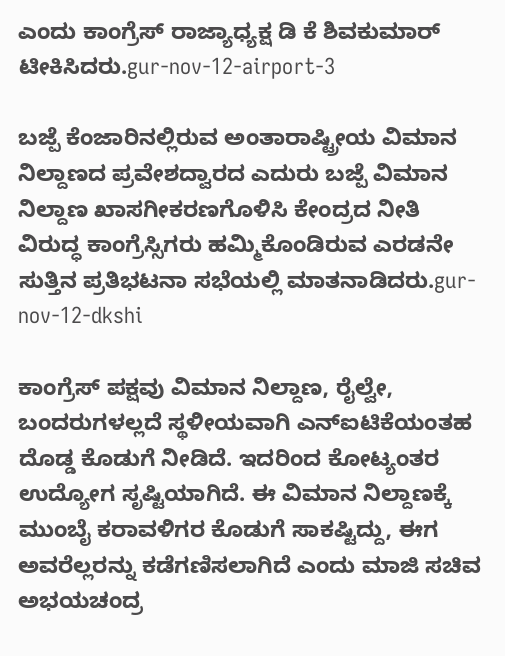ಎಂದು ಕಾಂಗ್ರೆಸ್ ರಾಜ್ಯಾಧ್ಯಕ್ಷ ಡಿ ಕೆ ಶಿವಕುಮಾರ್ ಟೀಕಿಸಿದರು.gur-nov-12-airport-3

ಬಜ್ಪೆ ಕೆಂಜಾರಿನಲ್ಲಿರುವ ಅಂತಾರಾಷ್ಟ್ರೀಯ ವಿಮಾನ ನಿಲ್ದಾಣದ ಪ್ರವೇಶದ್ವಾರದ ಎದುರು ಬಜ್ಪೆ ವಿಮಾನ ನಿಲ್ದಾಣ ಖಾಸಗೀಕರಣಗೊಳಿಸಿ ಕೇಂದ್ರದ ನೀತಿ ವಿರುದ್ಧ ಕಾಂಗ್ರೆಸ್ಸಿಗರು ಹಮ್ಮಿಕೊಂಡಿರುವ ಎರಡನೇ ಸುತ್ತಿನ ಪ್ರತಿಭಟನಾ ಸಭೆಯಲ್ಲಿ ಮಾತನಾಡಿದರು.gur-nov-12-dkshi

ಕಾಂಗ್ರೆಸ್ ಪಕ್ಷವು ವಿಮಾನ ನಿಲ್ದಾಣ, ರೈಲ್ವೇ, ಬಂದರುಗಳಲ್ಲದೆ ಸ್ಥಳೀಯವಾಗಿ ಎನ್‍ಐಟಿಕೆಯಂತಹ ದೊಡ್ಡ ಕೊಡುಗೆ ನೀಡಿದೆ. ಇದರಿಂದ ಕೋಟ್ಯಂತರ ಉದ್ಯೋಗ ಸೃಷ್ಟಿಯಾಗಿದೆ. ಈ ವಿಮಾನ ನಿಲ್ದಾಣಕ್ಕೆ ಮುಂಬೈ ಕರಾವಳಿಗರ ಕೊಡುಗೆ ಸಾಕಷ್ಟಿದ್ದು, ಈಗ ಅವರೆಲ್ಲರನ್ನು ಕಡೆಗಣಿಸಲಾಗಿದೆ ಎಂದು ಮಾಜಿ ಸಚಿವ ಅಭಯಚಂದ್ರ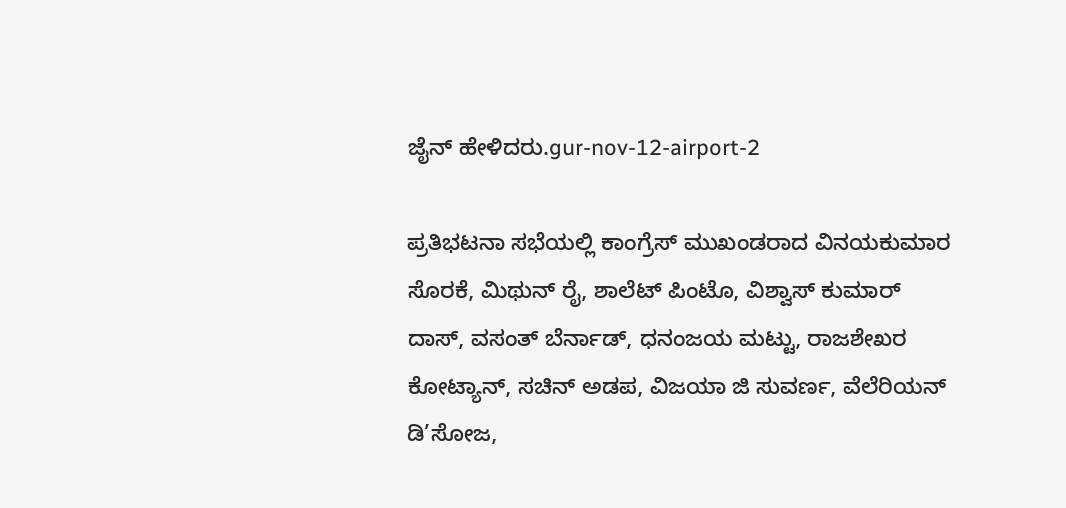ಜೈನ್ ಹೇಳಿದರು.gur-nov-12-airport-2

ಪ್ರತಿಭಟನಾ ಸಭೆಯಲ್ಲಿ ಕಾಂಗ್ರೆಸ್ ಮುಖಂಡರಾದ ವಿನಯಕುಮಾರ ಸೊರಕೆ, ಮಿಥುನ್ ರೈ, ಶಾಲೆಟ್ ಪಿಂಟೊ, ವಿಶ್ವಾಸ್ ಕುಮಾರ್ ದಾಸ್, ವಸಂತ್ ಬೆರ್ನಾಡ್, ಧನಂಜಯ ಮಟ್ಟು, ರಾಜಶೇಖರ ಕೋಟ್ಯಾನ್, ಸಚಿನ್ ಅಡಪ, ವಿಜಯಾ ಜಿ ಸುವರ್ಣ, ವೆಲೆರಿಯನ್ ಡಿ’ಸೋಜ,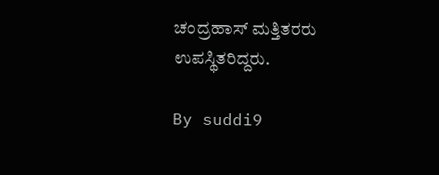ಚಂದ್ರಹಾಸ್ ಮತ್ತಿತರರು ಉಪಸ್ಥಿತರಿದ್ದರು.

By suddi9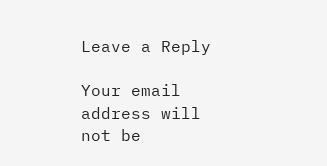Leave a Reply

Your email address will not be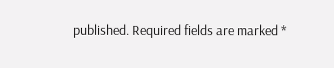published. Required fields are marked *